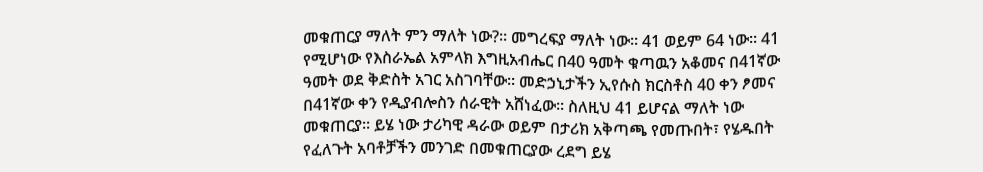መቁጠርያ ማለት ምን ማለት ነው?፡፡ መግረፍያ ማለት ነው፡፡ 41 ወይም 64 ነው፡፡ 41 የሚሆነው የእስራኤል አምላክ እግዚአብሔር በ40 ዓመት ቁጣዉን አቆመና በ41ኛው ዓመት ወደ ቅድስት አገር አስገባቸው፡፡ መድኃኒታችን ኢየሱስ ክርስቶስ 40 ቀን ፆመና በ41ኛው ቀን የዲያብሎስን ሰራዊት አሸነፈው፡፡ ስለዚህ 41 ይሆናል ማለት ነው መቁጠርያ፡፡ ይሄ ነው ታሪካዊ ዳራው ወይም በታሪክ አቅጣጫ የመጡበት፣ የሄዱበት የፈለጉት አባቶቻችን መንገድ በመቁጠርያው ረደግ ይሄ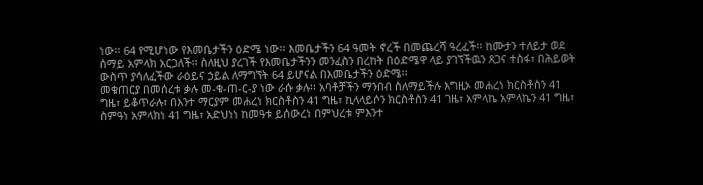ነው፡፡ 64 የሚሆነው የእመቤታችን ዕድሜ ነው፡፡ እመቤታችን 64 ዓመት ኖረች በመጨረሻ ዓረፈች፡፡ ከሙታን ተለይታ ወደ ሰማይ አምላክ አርጋለች፡፡ ስለዚህ ያረገች የእመቤታችንን መንፈስን በረከት በዕድሜዋ ላይ ያገኘችዉን ጸጋና ተስፋ፣ በሕይወት ውስጥ ያሳለፈችው ራዕይና ኃይል ለማግኘት 64 ይሆናል በእመቤታችን ዕድሜ፡፡
መቁጠርያ በመሰረቱ ቃሉ መ-ቁ-ጠ-ር-ያ ነው ራሱ ቃሉ፡፡ አባቶቻችን ማንበብ ስለማይችሉ እግዚኦ መሐረነ ክርስቶስን 41 ግዜ፣ ይቆጥራሉ፣ በእንተ ማርያም መሐረነ ክርስቶስን 41 ግዜ፣ ኪላላይሶን ክርስቶስን 41 ገዜ፣ አምላኬ አምላኬን 41 ግዜ፣ ስምዓነ አምላክነ 41 ግዜ፣ አድህነነ ከመዓቱ ይሰውረነ በምህረቱ ምእንተ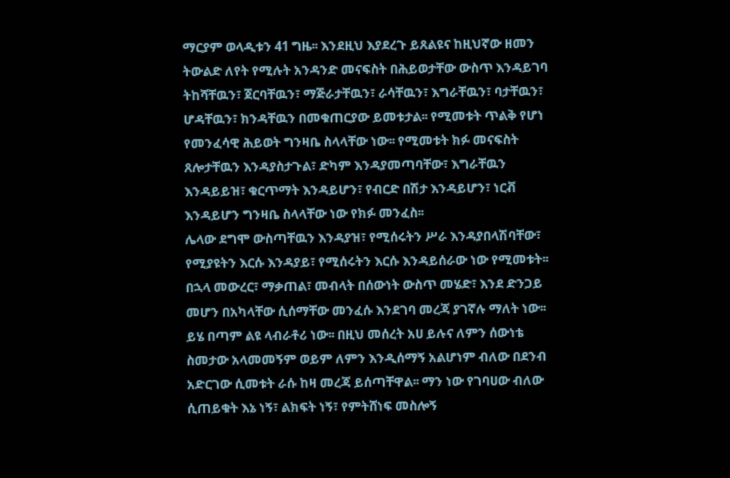ማርያም ወላዲቱን 41 ግዜ፡፡ እንደዚህ እያደረጉ ይጸልዩና ከዚህኛው ዘመን ትውልድ ለየት የሚሉት አንዳንድ መናፍስት በሕይወታቸው ውስጥ እንዳይገባ ትከሻቸዉን፣ ጀርባቸዉን፣ ማጅራታቸዉን፣ ራሳቸዉን፣ እግራቸዉን፣ ባታቸዉን፣ ሆዳቸዉን፣ ክንዳቸዉን በመቁጠርያው ይመቱታል፡፡ የሚመቱት ጥልቅ የሆነ የመንፈሳዊ ሕይወት ግንዛቤ ስላላቸው ነው፡፡ የሚመቱት ክፉ መናፍስት ጸሎታቸዉን እንዳያስታጉል፣ ድካም እንዳያመጣባቸው፣ እግራቸዉን እንዳይይዝ፣ ቁርጥማት እንዳይሆን፣ የብርድ በሽታ እንዳይሆን፣ ነርቭ እንዳይሆን ግንዛቤ ስላላቸው ነው የክፉ መንፈስ፡፡
ሌላው ደግሞ ውስጣቸዉን እንዳያዝ፣ የሚሰሩትን ሥራ እንዳያበላሽባቸው፣ የሚያዩትን እርሱ እንዳያይ፣ የሚሰሩትን እርሱ እንዳይሰራው ነው የሚመቱት፡፡ በኋላ መውረር፣ ማቃጠል፣ መብላት በሰውነት ውስጥ መሄድ፣ እንደ ድንጋይ መሆን በአካላቸው ሲሰማቸው መንፈሱ እንደገባ መረጃ ያገኛሉ ማለት ነው፡፡
ይሄ በጣም ልዩ ላብራቶሪ ነው፡፡ በዚህ መሰረት አሀ ይሉና ለምን ሰውነቴ ስመታው አላመመኝም ወይም ለምን እንዲሰማኝ አልሆነም ብለው በደንብ አድርገው ሲመቱት ራሱ ከዛ መረጃ ይሰጣቸዋል፡፡ ማን ነው የገባሀው ብለው ሲጠይቁት እኔ ነኝ፣ ልክፍት ነኝ፣ የምትሸነፍ መስሎኝ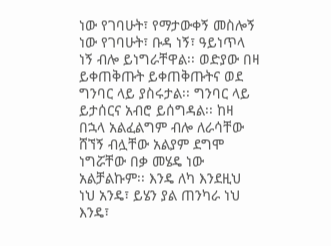ነው የገባሁት፣ የማታውቀኝ መስሎኝ ነው የገባሁት፣ ቡዳ ነኝ፣ ዓይነጥላ ነኝ ብሎ ይነግራቸዋል፡፡ ወድያው በዛ ይቀጠቅጡት ይቀጠቅጡትና ወደ ግንባር ላይ ያስሩታል፡፡ ግንባር ላይ ይታሰርና አብሮ ይሰግዳል፡፡ ከዛ በኋላ አልፈልግም ብሎ ለራሳቸው ሸኘኝ ብሏቸው አልያም ደግሞ ነግሯቸው በቃ መሄዴ ነው አልቻልኩም፡፡ እንዴ ለካ እንደዚህ ነህ አንዴ፣ ይሄን ያል ጠንካራ ነህ እንዴ፣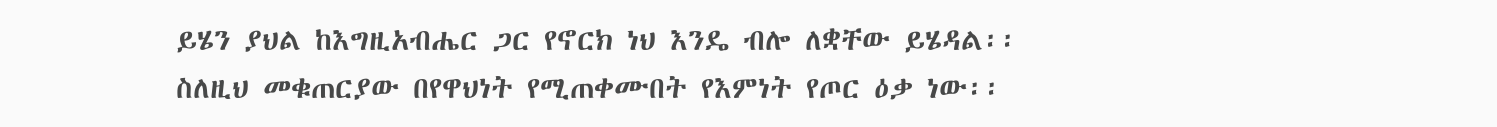ይሄን ያህል ከእግዚአብሔር ጋር የኖርክ ነህ እንዴ ብሎ ለቋቸው ይሄዳል፡፡ ስለዚህ መቁጠርያው በየዋህነት የሚጠቀሙበት የእምነት የጦር ዕቃ ነው፡፡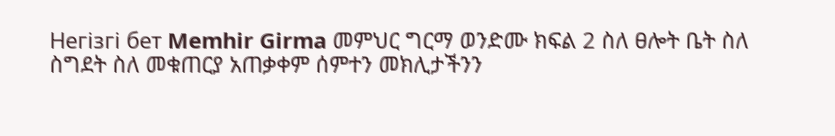Негізгі бет Memhir Girma መምህር ግርማ ወንድሙ ክፍል 2 ስለ ፀሎት ቤት ስለ ስግደት ስለ መቁጠርያ አጠቃቀም ሰምተን መክሊታችንን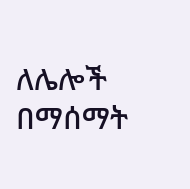ለሌሎች በማሰማት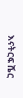እናትርፍ ሼር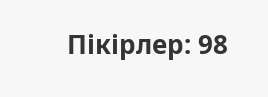Пікірлер: 98